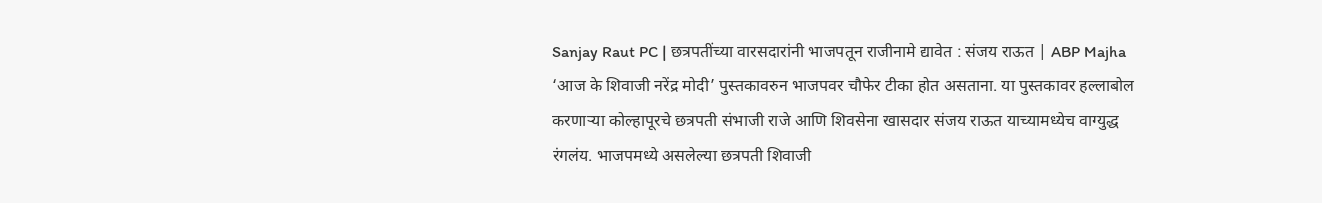Sanjay Raut PC | छत्रपतींच्या वारसदारांनी भाजपतून राजीनामे द्यावेत : संजय राऊत | ABP Majha
‘आज के शिवाजी नरेंद्र मोदी’ पुस्तकावरुन भाजपवर चौफेर टीका होत असताना. या पुस्तकावर हल्लाबोल करणाऱ्या कोल्हापूरचे छत्रपती संभाजी राजे आणि शिवसेना खासदार संजय राऊत याच्यामध्येच वाग्युद्ध रंगलंय. भाजपमध्ये असलेल्या छत्रपती शिवाजी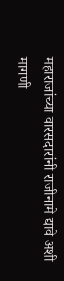महाराजांच्या वारसदारांनी राजीनामे द्यावे अशी मागणी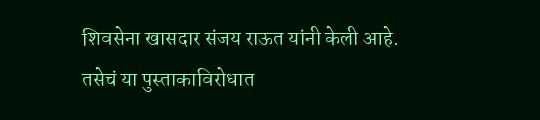शिवसेना खासदार संजय राऊत यांनी केली आहे. तसेचं या पुस्ताकाविरोधात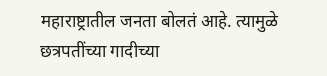महाराष्ट्रातील जनता बोलतं आहे. त्यामुळे छत्रपतींच्या गादीच्या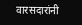वारसदारांनी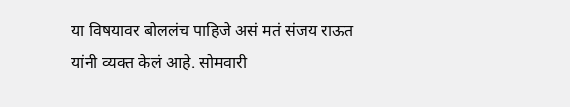या विषयावर बोललंच पाहिजे असं मतं संजय राऊत यांनी व्यक्त केलं आहे. सोमवारी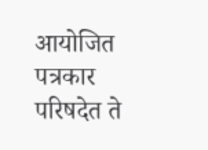आयोजित पत्रकार परिषदेत ते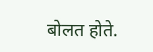बोलत होते.